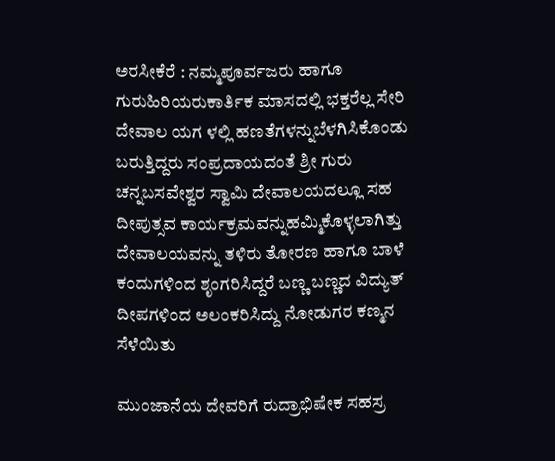ಅರಸೀಕೆರೆ : ನಮ್ಮಪೂರ್ವಜರು ಹಾಗೂ ಗುರುಹಿರಿಯರುಕಾರ್ತಿಕ ಮಾಸದಲ್ಲಿ ಭಕ್ತರೆಲ್ಲ ಸೇರಿ ದೇವಾಲ ಯಗ ಳಲ್ಲಿ ಹಣತೆಗಳನ್ನುಬೆಳಗಿಸಿಕೊಂಡು ಬರುತ್ತಿದ್ದರು ಸಂಪ್ರದಾಯದಂತೆ ಶ್ರೀ ಗುರು ಚನ್ನಬಸವೇಶ್ವರ ಸ್ವಾಮಿ ದೇವಾಲಯದಲ್ಲೂ ಸಹ ದೀಪುತ್ಸವ ಕಾರ್ಯಕ್ರಮವನ್ನುಹಮ್ಮಿಕೊಳ್ಳಲಾಗಿತ್ತು ದೇವಾಲಯವನ್ನು ತಳಿರು ತೋರಣ ಹಾಗೂ ಬಾಳೆ ಕಂದುಗಳಿಂದ ಶೃಂಗರಿಸಿದ್ದರೆ ಬಣ್ಣ ಬಣ್ಣದ ವಿದ್ಯುತ್ ದೀಪಗಳಿಂದ ಅಲಂಕರಿಸಿದ್ದು ನೋಡುಗರ ಕಣ್ಮನ ಸೆಳೆಯಿತು

ಮುಂಜಾನೆಯ ದೇವರಿಗೆ ರುದ್ರಾಭಿಷೇಕ ಸಹಸ್ರ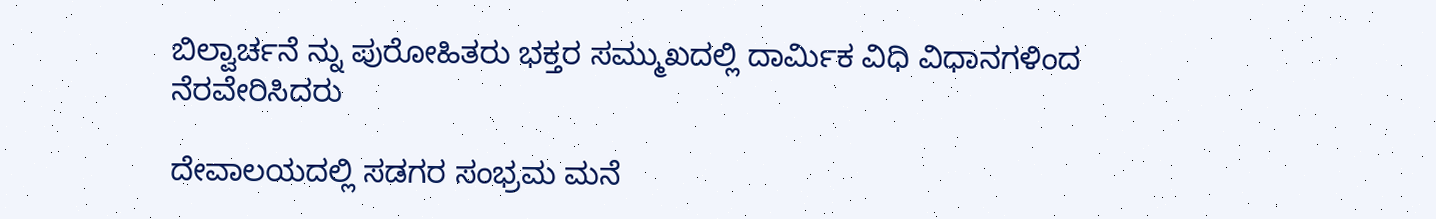ಬಿಲ್ವಾರ್ಚನೆ ನ್ನು ಪುರೋಹಿತರು ಭಕ್ತರ ಸಮ್ಮುಖದಲ್ಲಿ ದಾರ್ಮಿಕ ವಿಧಿ ವಿಧಾನಗಳಿಂದ ನೆರವೇರಿಸಿದರು

ದೇವಾಲಯದಲ್ಲಿ ಸಡಗರ ಸಂಭ್ರಮ ಮನೆ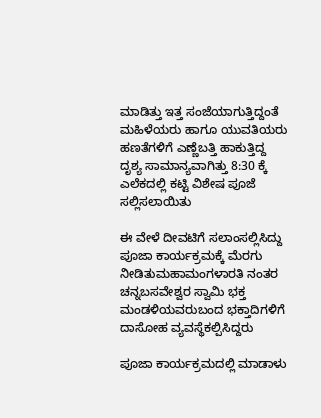ಮಾಡಿತ್ತು ಇತ್ತ ಸಂಜೆಯಾಗುತ್ತಿದ್ದಂತೆ ಮಹಿಳೆಯರು ಹಾಗೂ ಯುವತಿಯರು ಹಣತೆಗಳಿಗೆ ಎಣ್ಣೆಬತ್ತಿ ಹಾಕುತ್ತಿದ್ದ ದೃಶ್ಯ ಸಾಮಾನ್ಯವಾಗಿತ್ತು 8:30 ಕ್ಕೆ ಎಲೆಕದಲ್ಲಿ ಕಟ್ಟಿ ವಿಶೇಷ ಪೂಜೆ ಸಲ್ಲಿಸಲಾಯಿತು

ಈ ವೇಳೆ ದೀವಟಿಗೆ ಸಲಾಂಸಲ್ಲಿಸಿದ್ದು ಪೂಜಾ ಕಾರ್ಯಕ್ರಮಕ್ಕೆ ಮೆರಗು ನೀಡಿತುಮಹಾಮಂಗಳಾರತಿ ನಂತರ ಚನ್ನಬಸವೇಶ್ವರ ಸ್ವಾಮಿ ಭಕ್ತ ಮಂಡಳಿಯವರುಬಂದ ಭಕ್ತಾದಿಗಳಿಗೆ ದಾಸೋಹ ವ್ಯವಸ್ಥೆಕಲ್ಪಿಸಿದ್ದರು

ಪೂಜಾ ಕಾರ್ಯಕ್ರಮದಲ್ಲಿ ಮಾಡಾಳು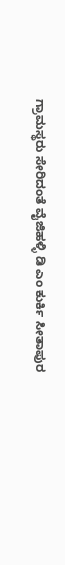ಗ್ರಾಮಸ್ಥರು ಸೇರಿದಂತೆ ವೈಜಿಹಳ್ಳಿ ಡಿ ಎಂ ಕುರ್ಕಿ ಸೀತಾಪುರ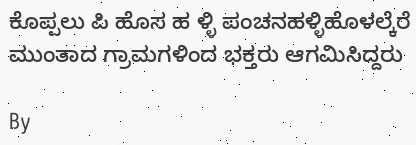ಕೊಪ್ಪಲು ಪಿ ಹೊಸ ಹ ಳ್ಳಿ ಪಂಚನಹಳ್ಳಿಹೊಳಲ್ಕೆರೆ ಮುಂತಾದ ಗ್ರಾಮಗಳಿಂದ ಭಕ್ತರು ಆಗಮಿಸಿದ್ದರು

By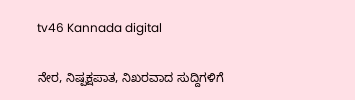tv46 Kannada digital

ನೇರ, ನಿಷ್ಪಕ್ಷಪಾತ, ನಿಖರವಾದ ಸುದ್ದಿಗಳಿಗೆ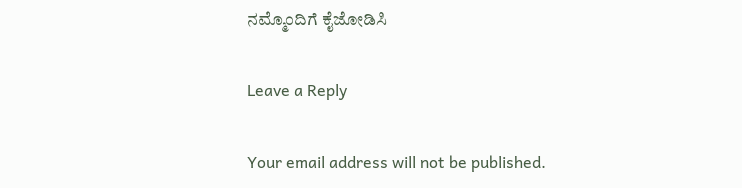ನಮ್ಮೊಂದಿಗೆ ಕೈಜೋಡಿಸಿ

Leave a Reply

Your email address will not be published.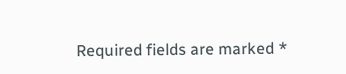Required fields are marked *